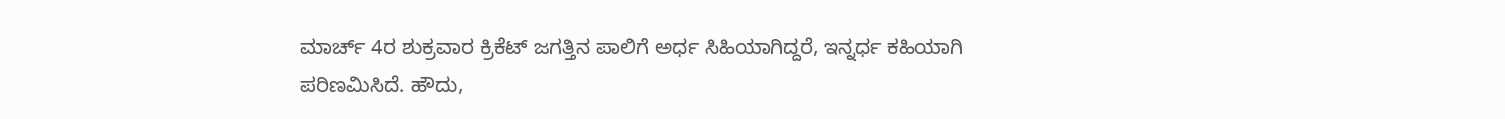ಮಾರ್ಚ್ 4ರ ಶುಕ್ರವಾರ ಕ್ರಿಕೆಟ್ ಜಗತ್ತಿನ ಪಾಲಿಗೆ ಅರ್ಧ ಸಿಹಿಯಾಗಿದ್ದರೆ, ಇನ್ನರ್ಧ ಕಹಿಯಾಗಿ ಪರಿಣಮಿಸಿದೆ. ಹೌದು,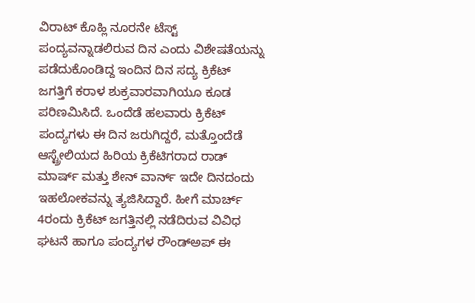ವಿರಾಟ್ ಕೊಹ್ಲಿ ನೂರನೇ ಟೆಸ್ಟ್ ಪಂದ್ಯವನ್ನಾಡಲಿರುವ ದಿನ ಎಂದು ವಿಶೇಷತೆಯನ್ನು ಪಡೆದುಕೊಂಡಿದ್ದ ಇಂದಿನ ದಿನ ಸದ್ಯ ಕ್ರಿಕೆಟ್ ಜಗತ್ತಿಗೆ ಕರಾಳ ಶುಕ್ರವಾರವಾಗಿಯೂ ಕೂಡ ಪರಿಣಮಿಸಿದೆ. ಒಂದೆಡೆ ಹಲವಾರು ಕ್ರಿಕೆಟ್ ಪಂದ್ಯಗಳು ಈ ದಿನ ಜರುಗಿದ್ದರೆ, ಮತ್ತೊಂದೆಡೆ ಆಸ್ಟ್ರೇಲಿಯದ ಹಿರಿಯ ಕ್ರಿಕೆಟಿಗರಾದ ರಾಡ್ ಮಾರ್ಷ್ ಮತ್ತು ಶೇನ್ ವಾರ್ನ್ ಇದೇ ದಿನದಂದು ಇಹಲೋಕವನ್ನು ತ್ಯಜಿಸಿದ್ದಾರೆ. ಹೀಗೆ ಮಾರ್ಚ್ 4ರಂದು ಕ್ರಿಕೆಟ್ ಜಗತ್ತಿನಲ್ಲಿ ನಡೆದಿರುವ ವಿವಿಧ ಘಟನೆ ಹಾಗೂ ಪಂದ್ಯಗಳ ರೌಂಡ್ಅಪ್ ಈ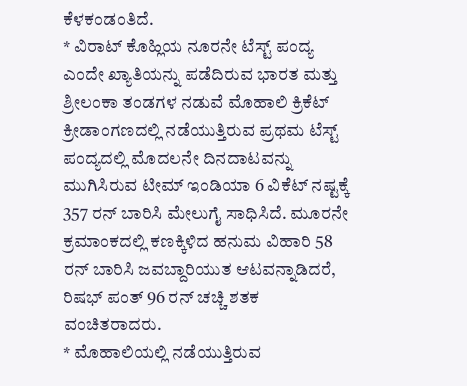ಕೆಳಕಂಡಂತಿದೆ.
* ವಿರಾಟ್ ಕೊಹ್ಲಿಯ ನೂರನೇ ಟೆಸ್ಟ್ ಪಂದ್ಯ ಎಂದೇ ಖ್ಯಾತಿಯನ್ನು ಪಡೆದಿರುವ ಭಾರತ ಮತ್ತು ಶ್ರೀಲಂಕಾ ತಂಡಗಳ ನಡುವೆ ಮೊಹಾಲಿ ಕ್ರಿಕೆಟ್ ಕ್ರೀಡಾಂಗಣದಲ್ಲಿ ನಡೆಯುತ್ತಿರುವ ಪ್ರಥಮ ಟೆಸ್ಟ್ ಪಂದ್ಯದಲ್ಲಿ ಮೊದಲನೇ ದಿನದಾಟವನ್ನು ಮುಗಿಸಿರುವ ಟೀಮ್ ಇಂಡಿಯಾ 6 ವಿಕೆಟ್ ನಷ್ಟಕ್ಕೆ 357 ರನ್ ಬಾರಿಸಿ ಮೇಲುಗೈ ಸಾಧಿಸಿದೆ. ಮೂರನೇ ಕ್ರಮಾಂಕದಲ್ಲಿ ಕಣಕ್ಕಿಳಿದ ಹನುಮ ವಿಹಾರಿ 58 ರನ್ ಬಾರಿಸಿ ಜವಬ್ದಾರಿಯುತ ಆಟವನ್ನಾಡಿದರೆ, ರಿಷಭ್ ಪಂತ್ 96 ರನ್ ಚಚ್ಚಿ ಶತಕ ವಂಚಿತರಾದರು.
* ಮೊಹಾಲಿಯಲ್ಲಿ ನಡೆಯುತ್ತಿರುವ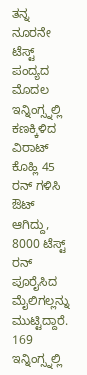ತನ್ನ ನೂರನೇ ಟೆಸ್ಟ್ ಪಂದ್ಯದ ಮೊದಲ ಇನ್ನಿಂಗ್ಸ್ನಲ್ಲಿ ಕಣಕ್ಕಿಳಿದ ವಿರಾಟ್ ಕೊಹ್ಲಿ 45 ರನ್ ಗಳಿಸಿ ಔಟ್ ಆಗಿದ್ದು, 8000 ಟೆಸ್ಟ್ ರನ್ ಪೂರೈಸಿದ ಮೈಲಿಗಲ್ಲನ್ನು ಮುಟ್ಟಿದ್ದಾರೆ. 169 ಇನ್ನಿಂಗ್ಸ್ನಲ್ಲಿ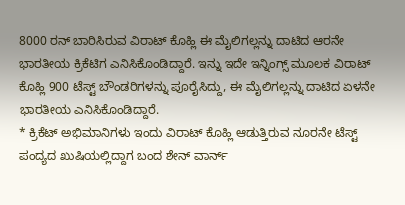8000 ರನ್ ಬಾರಿಸಿರುವ ವಿರಾಟ್ ಕೊಹ್ಲಿ ಈ ಮೈಲಿಗಲ್ಲನ್ನು ದಾಟಿದ ಆರನೇ ಭಾರತೀಯ ಕ್ರಿಕೆಟಿಗ ಎನಿಸಿಕೊಂಡಿದ್ದಾರೆ. ಇನ್ನು ಇದೇ ಇನ್ನಿಂಗ್ಸ್ ಮೂಲಕ ವಿರಾಟ್ ಕೊಹ್ಲಿ 900 ಟೆಸ್ಟ್ ಬೌಂಡರಿಗಳನ್ನು ಪೂರೈಸಿದ್ದು, ಈ ಮೈಲಿಗಲ್ಲನ್ನು ದಾಟಿದ ಏಳನೇ ಭಾರತೀಯ ಎನಿಸಿಕೊಂಡಿದ್ದಾರೆ.
* ಕ್ರಿಕೆಟ್ ಅಭಿಮಾನಿಗಳು ಇಂದು ವಿರಾಟ್ ಕೊಹ್ಲಿ ಆಡುತ್ತಿರುವ ನೂರನೇ ಟೆಸ್ಟ್ ಪಂದ್ಯದ ಖುಷಿಯಲ್ಲಿದ್ದಾಗ ಬಂದ ಶೇನ್ ವಾರ್ನ್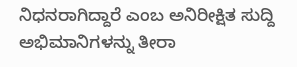ನಿಧನರಾಗಿದ್ದಾರೆ ಎಂಬ ಅನಿರೀಕ್ಷಿತ ಸುದ್ದಿ ಅಭಿಮಾನಿಗಳನ್ನು ತೀರಾ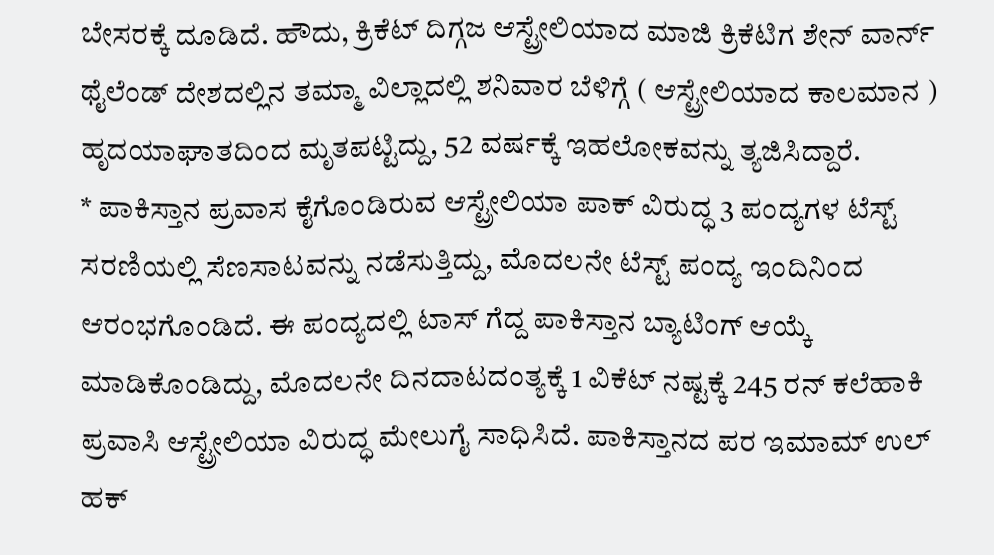ಬೇಸರಕ್ಕೆ ದೂಡಿದೆ. ಹೌದು, ಕ್ರಿಕೆಟ್ ದಿಗ್ಗಜ ಆಸ್ಟ್ರೇಲಿಯಾದ ಮಾಜಿ ಕ್ರಿಕೆಟಿಗ ಶೇನ್ ವಾರ್ನ್ ಥೈಲೆಂಡ್ ದೇಶದಲ್ಲಿನ ತಮ್ಮಾ ವಿಲ್ಲಾದಲ್ಲಿ ಶನಿವಾರ ಬೆಳಿಗ್ಗೆ ( ಆಸ್ಟ್ರೇಲಿಯಾದ ಕಾಲಮಾನ ) ಹೃದಯಾಘಾತದಿಂದ ಮೃತಪಟ್ಟಿದ್ದು, 52 ವರ್ಷಕ್ಕೆ ಇಹಲೋಕವನ್ನು ತ್ಯಜಿಸಿದ್ದಾರೆ.
* ಪಾಕಿಸ್ತಾನ ಪ್ರವಾಸ ಕೈಗೊಂಡಿರುವ ಆಸ್ಟ್ರೇಲಿಯಾ ಪಾಕ್ ವಿರುದ್ಧ 3 ಪಂದ್ಯಗಳ ಟೆಸ್ಟ್ ಸರಣಿಯಲ್ಲಿ ಸೆಣಸಾಟವನ್ನು ನಡೆಸುತ್ತಿದ್ದು, ಮೊದಲನೇ ಟೆಸ್ಟ್ ಪಂದ್ಯ ಇಂದಿನಿಂದ ಆರಂಭಗೊಂಡಿದೆ. ಈ ಪಂದ್ಯದಲ್ಲಿ ಟಾಸ್ ಗೆದ್ದ ಪಾಕಿಸ್ತಾನ ಬ್ಯಾಟಿಂಗ್ ಆಯ್ಕೆ ಮಾಡಿಕೊಂಡಿದ್ದು, ಮೊದಲನೇ ದಿನದಾಟದಂತ್ಯಕ್ಕೆ 1 ವಿಕೆಟ್ ನಷ್ಟಕ್ಕೆ 245 ರನ್ ಕಲೆಹಾಕಿ ಪ್ರವಾಸಿ ಆಸ್ಟ್ರೇಲಿಯಾ ವಿರುದ್ಧ ಮೇಲುಗೈ ಸಾಧಿಸಿದೆ. ಪಾಕಿಸ್ತಾನದ ಪರ ಇಮಾಮ್ ಉಲ್ ಹಕ್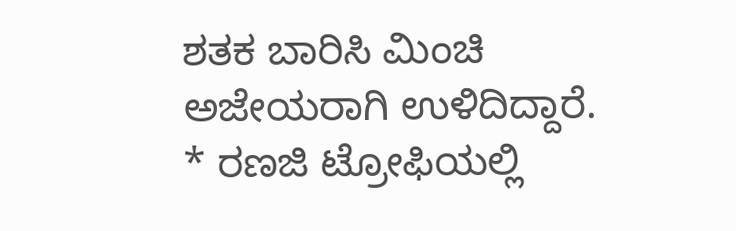ಶತಕ ಬಾರಿಸಿ ಮಿಂಚಿ ಅಜೇಯರಾಗಿ ಉಳಿದಿದ್ದಾರೆ.
* ರಣಜಿ ಟ್ರೋಫಿಯಲ್ಲಿ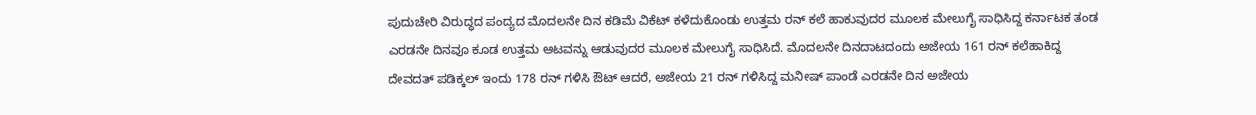ಪುದುಚೇರಿ ವಿರುದ್ಧದ ಪಂದ್ಯದ ಮೊದಲನೇ ದಿನ ಕಡಿಮೆ ವಿಕೆಟ್ ಕಳೆದುಕೊಂಡು ಉತ್ತಮ ರನ್ ಕಲೆ ಹಾಕುವುದರ ಮೂಲಕ ಮೇಲುಗೈ ಸಾಧಿಸಿದ್ದ ಕರ್ನಾಟಕ ತಂಡ ಎರಡನೇ ದಿನವೂ ಕೂಡ ಉತ್ತಮ ಆಟವನ್ನು ಆಡುವುದರ ಮೂಲಕ ಮೇಲುಗೈ ಸಾಧಿಸಿದೆ. ಮೊದಲನೇ ದಿನದಾಟದಂದು ಅಜೇಯ 161 ರನ್ ಕಲೆಹಾಕಿದ್ದ ದೇವದತ್ ಪಡಿಕ್ಕಲ್ ಇಂದು 178 ರನ್ ಗಳಿಸಿ ಔಟ್ ಆದರೆ, ಅಜೇಯ 21 ರನ್ ಗಳಿಸಿದ್ದ ಮನೀಷ್ ಪಾಂಡೆ ಎರಡನೇ ದಿನ ಅಜೇಯ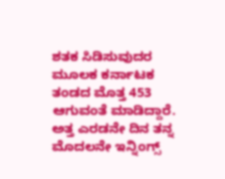ಶತಕ ಸಿಡಿಸುವುದರ ಮೂಲಕ ಕರ್ನಾಟಕ ತಂಡದ ಮೊತ್ತ 453 ಆಗುವಂತೆ ಮಾಡಿದ್ದಾರೆ. ಅತ್ತ ಎರಡನೇ ದಿನ ತನ್ನ ಮೊದಲನೇ ಇನ್ನಿಂಗ್ಸ್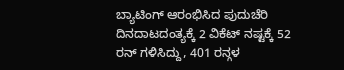ಬ್ಯಾಟಿಂಗ್ ಆರಂಭಿಸಿದ ಪುದುಚೆರಿ ದಿನದಾಟದಂತ್ಯಕ್ಕೆ 2 ವಿಕೆಟ್ ನಷ್ಟಕ್ಕೆ 52 ರನ್ ಗಳಿಸಿದ್ದು, 401 ರನ್ಗಳ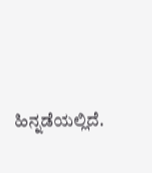ಹಿನ್ನಡೆಯಲ್ಲಿದೆ.